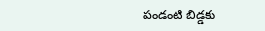పండంటి బిడ్డకు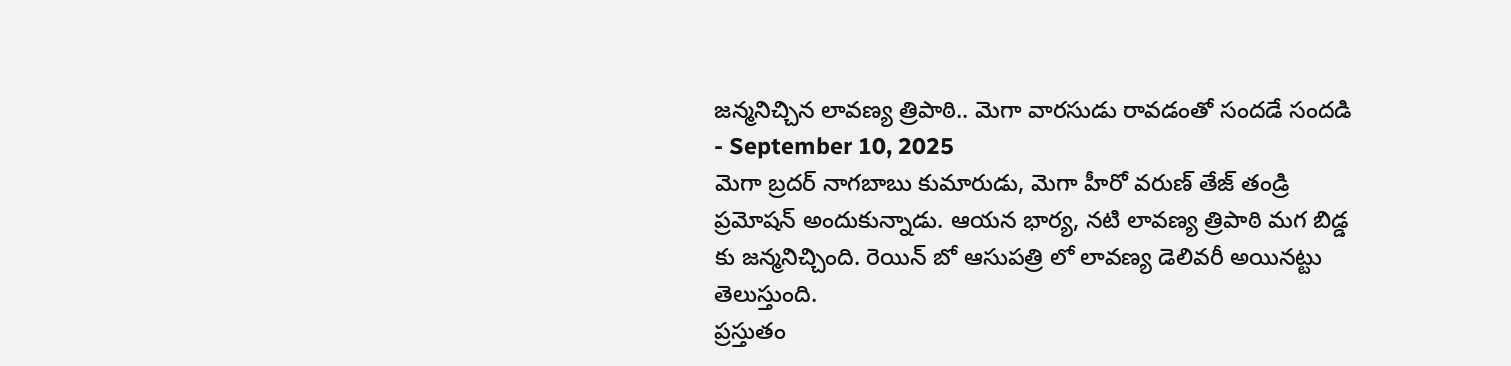జన్మనిచ్చిన లావణ్య త్రిపాఠి.. మెగా వారసుడు రావడంతో సందడే సందడి
- September 10, 2025
మెగా బ్రదర్ నాగబాబు కుమారుడు, మెగా హీరో వరుణ్ తేజ్ తండ్రి ప్రమోషన్ అందుకున్నాడు. ఆయన భార్య, నటి లావణ్య త్రిపాఠి మగ బిడ్డ కు జన్మనిచ్చింది. రెయిన్ బో ఆసుపత్రి లో లావణ్య డెలివరీ అయినట్టు తెలుస్తుంది.
ప్రస్తుతం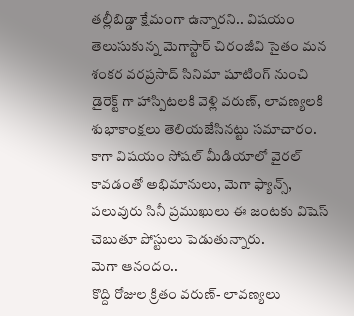తల్లీబిడ్డా క్షేమంగా ఉన్నారని.. విషయం తెలుసుకున్న మెగాస్టార్ చిరంజీవి సైతం మన శంకర వరప్రసాద్ సినిమా షూటింగ్ నుంచి డైరెక్ట్ గా హాస్పిటలకి వెళ్లి వరుణ్, లావణ్యలకి శుభాకాంక్షలు తెలియజేసినట్టు సమాచారం. కాగా విషయం సోషల్ మీడియాలో వైరల్ కావడంతో అభిమానులు, మెగా ఫ్యాన్స్, పలువురు సినీ ప్రముఖులు ఈ జంటకు విషెస్ చెబుతూ పోస్టులు పెడుతున్నారు.
మెగా ఆనందం..
కొద్ది రోజుల క్రితం వరుణ్- లావణ్యలు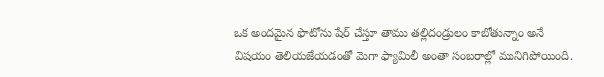ఒక అందమైన ఫొటోను షేర్ చేస్తూ తాము తల్లిదండ్రులం కాబోతున్నాం అనే విషయం తెలియజేయడంతో మెగా ఫ్యామిలీ అంతా సంబరాల్లో మునిగిపోయింది.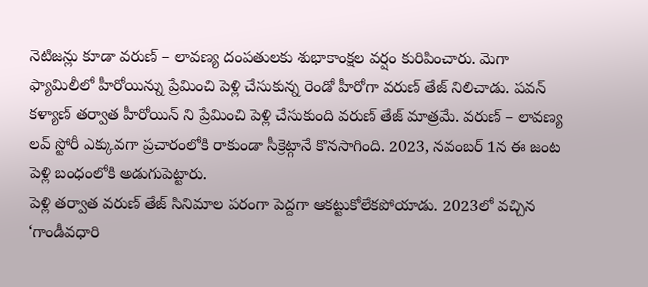నెటిజన్లు కూడా వరుణ్ – లావణ్య దంపతులకు శుభాకాంక్షల వర్షం కురిపించారు. మెగా ఫ్యామిలీలో హీరోయిన్ను ప్రేమించి పెళ్లి చేసుకున్న రెండో హీరోగా వరుణ్ తేజ్ నిలిచాడు. పవన్ కళ్యాణ్ తర్వాత హీరోయిన్ ని ప్రేమించి పెళ్లి చేసుకుంది వరుణ్ తేజ్ మాత్రమే. వరుణ్ – లావణ్య లవ్ స్టోరీ ఎక్కువగా ప్రచారంలోకి రాకుండా సీక్రెట్గానే కొనసాగింది. 2023, నవంబర్ 1న ఈ జంట పెళ్లి బంధంలోకి అడుగుపెట్టారు.
పెళ్లి తర్వాత వరుణ్ తేజ్ సినిమాల పరంగా పెద్దగా ఆకట్టుకోలేకపోయాడు. 2023లో వచ్చిన ‘గాండీవధారి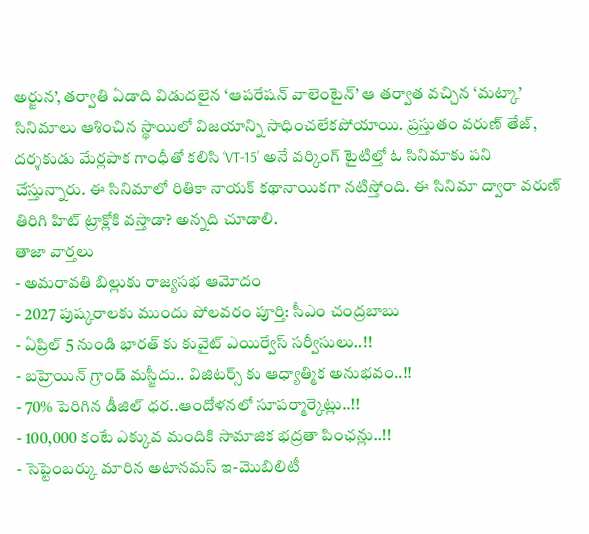అర్జున’, తర్వాతి ఏడాది విడుదలైన ‘ఆపరేషన్ వాలెంటైన్’ ఆ తర్వాత వచ్చిన ‘మట్కా’ సినిమాలు ఆశించిన స్థాయిలో విజయాన్ని సాధించలేకపోయాయి. ప్రస్తుతం వరుణ్ తేజ్, దర్శకుడు మేర్లపాక గాంధీతో కలిసి ‘VT-15’ అనే వర్కింగ్ టైటిల్తో ఓ సినిమాకు పని చేస్తున్నారు. ఈ సినిమాలో రితికా నాయక్ కథానాయికగా నటిస్తోంది. ఈ సినిమా ద్వారా వరుణ్ తిరిగి హిట్ ట్రాక్లోకి వస్తాడా? అన్నది చూడాలి.
తాజా వార్తలు
- అమరావతి బిల్లుకు రాజ్యసభ ఆమోదం
- 2027 పుష్కరాలకు ముందు పోలవరం పూర్తి: సీఎం చంద్రబాబు
- ఏప్రిల్ 5 నుండి భారత్ కు కువైట్ ఎయిర్వేస్ సర్వీసులు..!!
- బహ్రెయిన్ గ్రాండ్ మస్జీదు.. విజిటర్స్ కు ఆధ్యాత్మిక అనుభవం..!!
- 70% పెరిగిన డీజిల్ ధర..ఆందోళనలో సూపర్మార్కెట్లు..!!
- 100,000 కంటే ఎక్కువ మందికి సామాజిక భద్రతా పింఛన్లు..!!
- సెప్టెంబర్కు మారిన అటానమస్ ఇ-మొబిలిటీ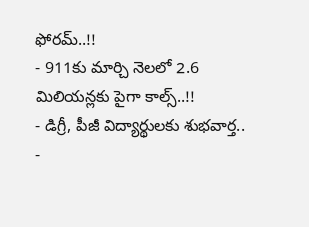ఫోరమ్..!!
- 911కు మార్చి నెలలో 2.6 మిలియన్లకు పైగా కాల్స్..!!
- డిగ్రీ, పీజీ విద్యార్థులకు శుభవార్త..
-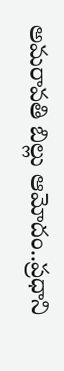అమరావతి బిల్లు ఆమోదం..ప్రధాని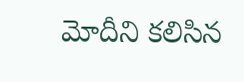మోదీని కలిసిన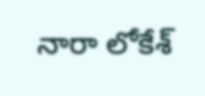నారా లోకేశ్